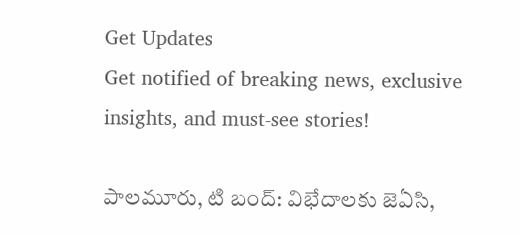Get Updates
Get notified of breaking news, exclusive insights, and must-see stories!

పాలమూరు, టి బంద్: విభేదాలకు జెఏసి,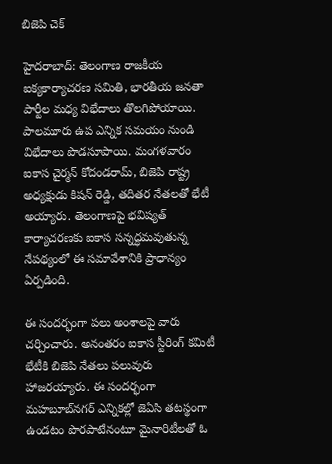బిజెపి చెక్

హైదరాబాద్: తెలంగాణ రాజకీయ ఐక్యకార్యాచరణ సమితి, భారతీయ జనతా పార్టీల మధ్య విభేదాలు తొలగిపోయాయి. పాలమూరు ఉప ఎన్నిక సమయం నుండి విభేదాలు పొడసూపాయి. మంగళవారం ఐకాస చైర్మన్ కోదండరామ్, బిజెపి రాష్ట్ర అధ్యక్షుడు కిషన్ రెడ్డి, తదితర నేతలతో భేటీ అయ్యారు. తెలంగాణపై భవిష్యత్ కార్యాచరణకు ఐకాస సన్నద్ధమవుతున్న నేపథ్యంలో ఈ సమావేశానికి ప్రాధాన్యం ఏర్పడింది.

ఈ సందర్భంగా పలు అంశాలపై వారు చర్చించారు. అనంతరం ఐకాస స్టీరింగ్ కమిటీ భేటీకి బిజెపి నేతలు పలువురు హాజరయ్యారు. ఈ సందర్భంగా మహబూబ్‌నగర్ ఎన్నికల్లో జెఏసి తటస్థంగా ఉండటం పొరపాటేనంటూ మైనారిటీలతో ఓ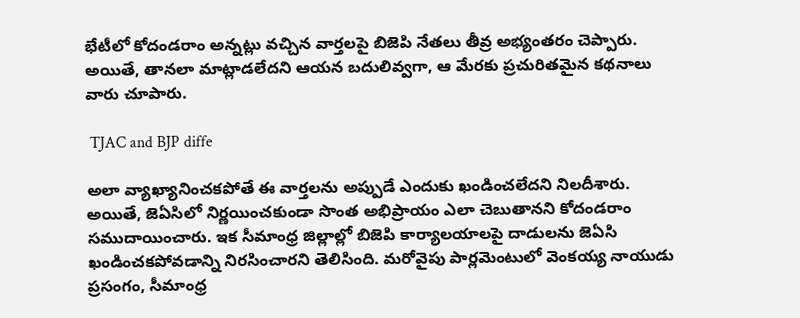భేటీలో కోదండరాం అన్నట్లు వచ్చిన వార్తలపై బిజెపి నేతలు తీవ్ర అభ్యంతరం చెప్పారు. అయితే, తానలా మాట్లాడలేదని ఆయన బదులివ్వగా, ఆ మేరకు ప్రచురితమైన కథనాలు వారు చూపారు.

 TJAC and BJP diffe

అలా వ్యాఖ్యానించకపోతే ఈ వార్తలను అప్పుడే ఎందుకు ఖండించలేదని నిలదీశారు. అయితే, జెఏసిలో నిర్ణయించకుండా సొంత అభిప్రాయం ఎలా చెబుతానని కోదండరాం సముదాయించారు. ఇక సీమాంధ్ర జిల్లాల్లో బిజెపి కార్యాలయాలపై దాడులను జెఏసి ఖండించకపోవడాన్ని నిరసించారని తెలిసింది. మరోవైపు పార్లమెంటులో వెంకయ్య నాయుడు ప్రసంగం, సీమాంధ్ర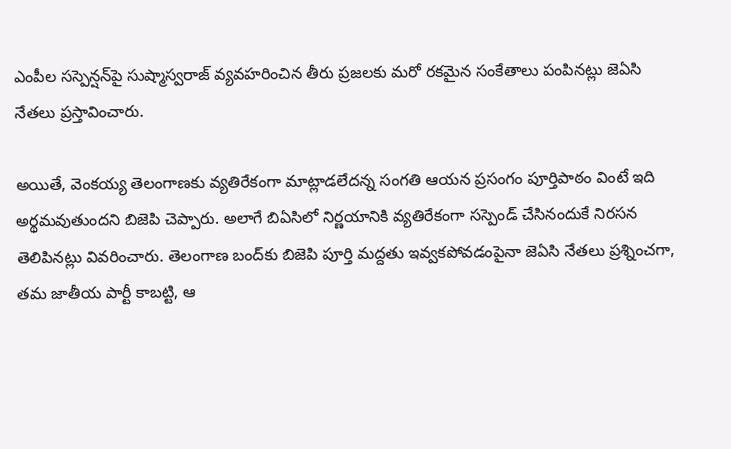ఎంపీల సస్పెన్షన్‌పై సుష్మాస్వరాజ్ వ్యవహరించిన తీరు ప్రజలకు మరో రకమైన సంకేతాలు పంపినట్లు జెఏసి నేతలు ప్రస్తావించారు.

అయితే, వెంకయ్య తెలంగాణకు వ్యతిరేకంగా మాట్లాడలేదన్న సంగతి ఆయన ప్రసంగం పూర్తిపాఠం వింటే ఇది అర్థమవుతుందని బిజెపి చెప్పారు. అలాగే బిఏసిలో నిర్ణయానికి వ్యతిరేకంగా సస్పెండ్ చేసినందుకే నిరసన తెలిపినట్లు వివరించారు. తెలంగాణ బంద్‌కు బిజెపి పూర్తి మద్దతు ఇవ్వకపోవడంపైనా జెఏసి నేతలు ప్రశ్నించగా, తమ జాతీయ పార్టీ కాబట్టి, ఆ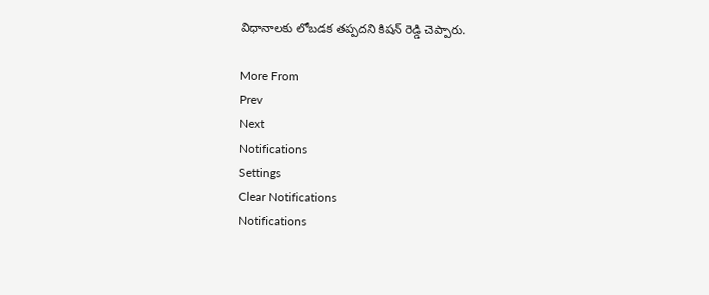విధానాలకు లోబడక తప్పదని కిషన్ రెడ్డి చెప్పారు.

More From
Prev
Next
Notifications
Settings
Clear Notifications
Notifications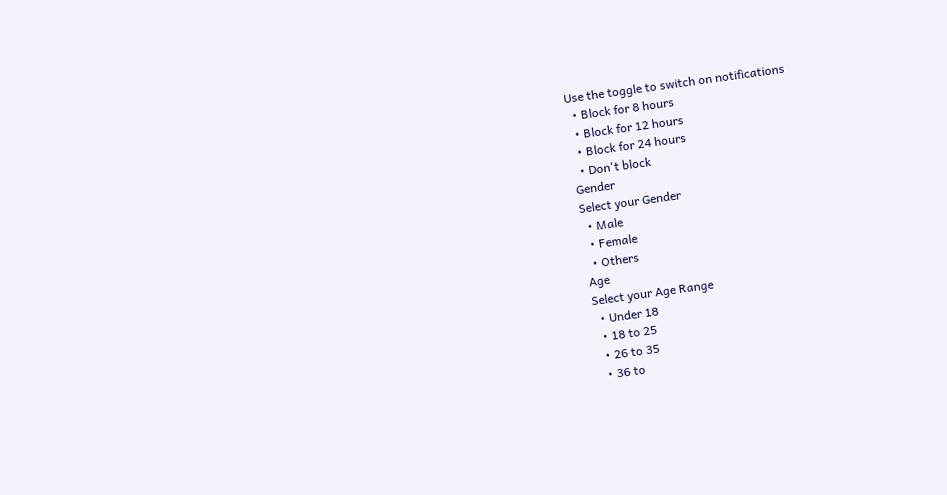Use the toggle to switch on notifications
  • Block for 8 hours
  • Block for 12 hours
  • Block for 24 hours
  • Don't block
Gender
Select your Gender
  • Male
  • Female
  • Others
Age
Select your Age Range
  • Under 18
  • 18 to 25
  • 26 to 35
  • 36 to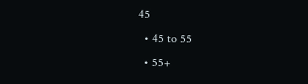45
  • 45 to 55
  • 55+